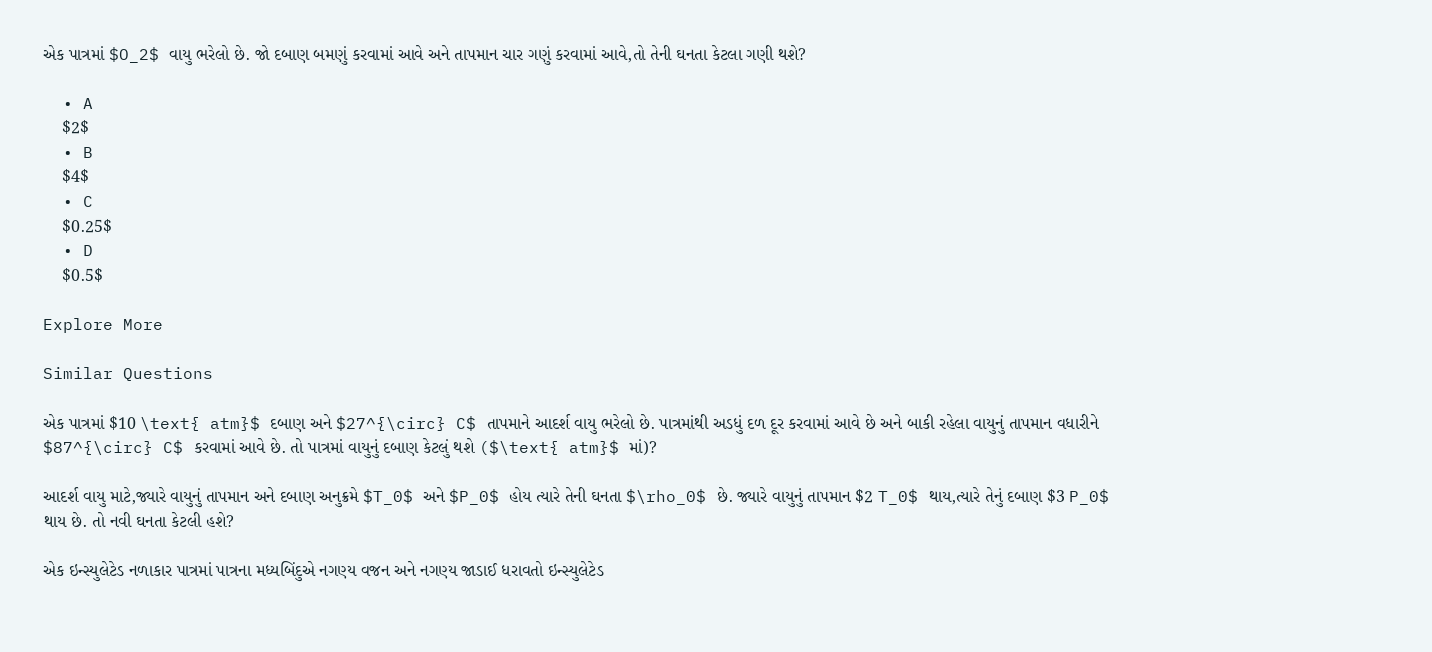એક પાત્રમાં $O_2$ વાયુ ભરેલો છે. જો દબાણ બમણું કરવામાં આવે અને તાપમાન ચાર ગણું કરવામાં આવે,તો તેની ઘનતા કેટલા ગણી થશે?

  • A
    $2$
  • B
    $4$
  • C
    $0.25$
  • D
    $0.5$

Explore More

Similar Questions

એક પાત્રમાં $10 \text{ atm}$ દબાણ અને $27^{\circ} C$ તાપમાને આદર્શ વાયુ ભરેલો છે. પાત્રમાંથી અડધું દળ દૂર કરવામાં આવે છે અને બાકી રહેલા વાયુનું તાપમાન વધારીને $87^{\circ} C$ કરવામાં આવે છે. તો પાત્રમાં વાયુનું દબાણ કેટલું થશે ($\text{ atm}$ માં)?

આદર્શ વાયુ માટે,જ્યારે વાયુનું તાપમાન અને દબાણ અનુક્રમે $T_0$ અને $P_0$ હોય ત્યારે તેની ઘનતા $\rho_0$ છે. જ્યારે વાયુનું તાપમાન $2 T_0$ થાય,ત્યારે તેનું દબાણ $3 P_0$ થાય છે. તો નવી ઘનતા કેટલી હશે?

એક ઇન્સ્યુલેટેડ નળાકાર પાત્રમાં પાત્રના મધ્યબિંદુએ નગણ્ય વજન અને નગણ્ય જાડાઈ ધરાવતો ઇન્સ્યુલેટેડ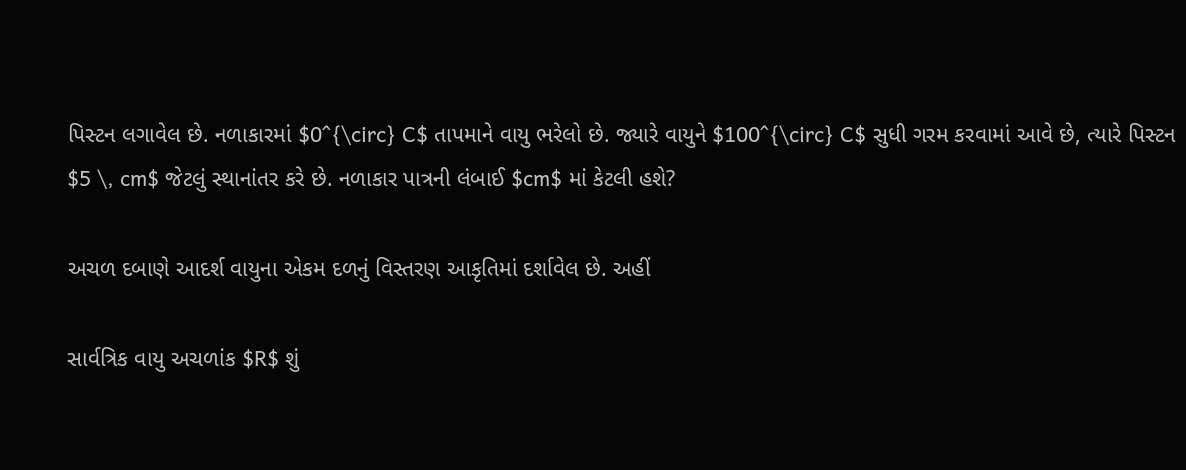પિસ્ટન લગાવેલ છે. નળાકારમાં $0^{\circ} C$ તાપમાને વાયુ ભરેલો છે. જ્યારે વાયુને $100^{\circ} C$ સુધી ગરમ કરવામાં આવે છે, ત્યારે પિસ્ટન $5 \, cm$ જેટલું સ્થાનાંતર કરે છે. નળાકાર પાત્રની લંબાઈ $cm$ માં કેટલી હશે?

અચળ દબાણે આદર્શ વાયુના એકમ દળનું વિસ્તરણ આકૃતિમાં દર્શાવેલ છે. અહીં

સાર્વત્રિક વાયુ અચળાંક $R$ શું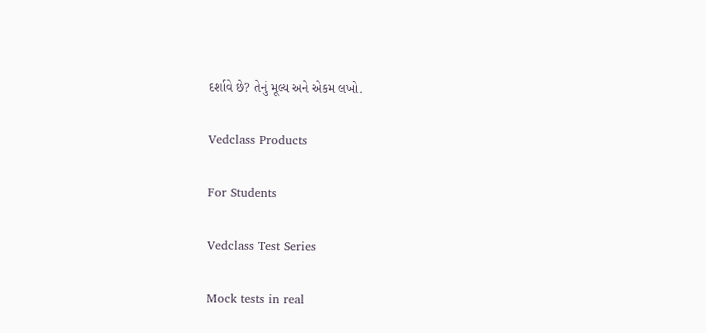દર્શાવે છે? તેનું મૂલ્ય અને એકમ લખો.

Vedclass Products

For Students

Vedclass Test Series

Mock tests in real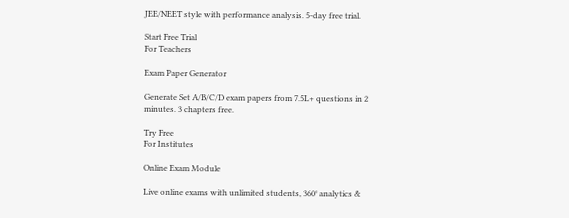JEE/NEET style with performance analysis. 5-day free trial.

Start Free Trial
For Teachers

Exam Paper Generator

Generate Set A/B/C/D exam papers from 7.5L+ questions in 2 minutes. 3 chapters free.

Try Free
For Institutes

Online Exam Module

Live online exams with unlimited students, 360° analytics &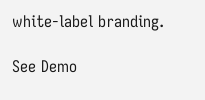white-label branding.

See Demo